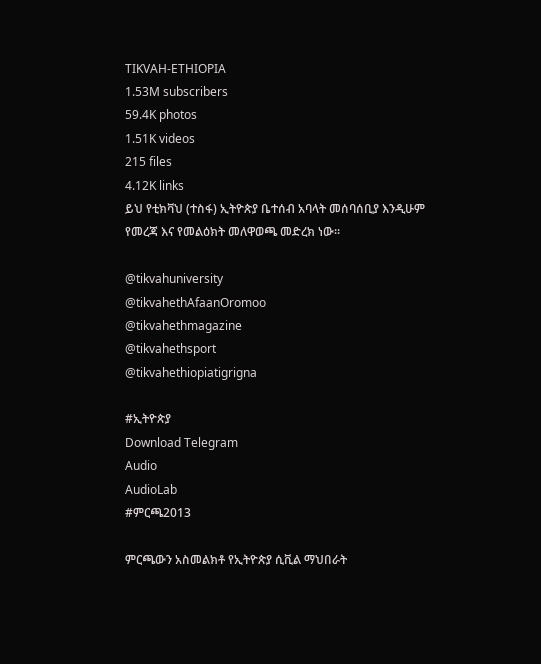TIKVAH-ETHIOPIA
1.53M subscribers
59.4K photos
1.51K videos
215 files
4.12K links
ይህ የቲክቫህ (ተስፋ) ኢትዮጵያ ቤተሰብ አባላት መሰባሰቢያ እንዲሁም የመረጃ እና የመልዕክት መለዋወጫ መድረክ ነው።

@tikvahuniversity
@tikvahethAfaanOromoo
@tikvahethmagazine
@tikvahethsport
@tikvahethiopiatigrigna

#ኢትዮጵያ
Download Telegram
Audio
AudioLab
#ምርጫ2013

ምርጫውን አስመልክቶ የኢትዮጵያ ሲቪል ማህበራት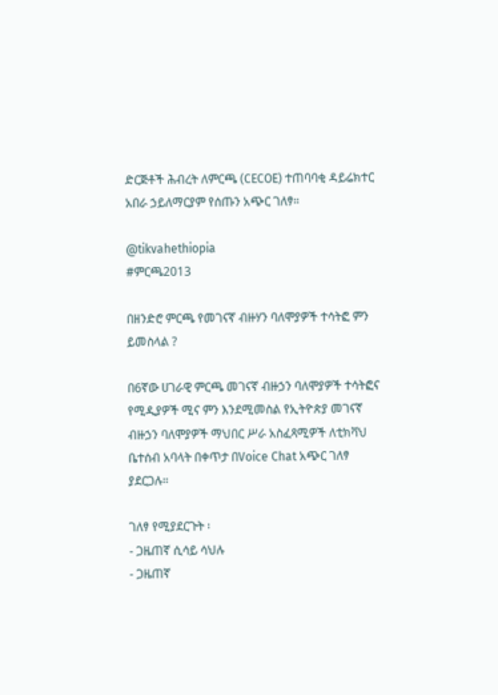ድርጅቶች ሕብረት ለምርጫ (CECOE) ተጠባባቂ ዳይሬክተር አበራ ኃይለማርያም የሰጡን አጭር ገለፃ።

@tikvahethiopia
#ምርጫ2013

በዘንድሮ ምርጫ የመገናኛ ብዙሃን ባለሞያዎች ተሳትፎ ምን ይመስላል ?

በ6ኛው ሀገራዊ ምርጫ መገናኛ ብዙኃን ባለሞያዎች ተሳትፎና የሚዲያዎች ሚና ምን እንደሚመስል የኢትዮጵያ መገናኛ ብዙኃን ባለሞያዎች ማህበር ሥራ አስፈጻሚዎች ለቲክቫህ ቤተሰብ አባላት በቀጥታ በVoice Chat አጭር ገለፃ ያደርጋሉ።

ገለፃ የሚያደርጉት ፡
- ጋዜጠኛ ሲሳይ ሳህሉ
- ጋዜጠኛ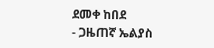ደመቀ ከበደ
- ጋዜጠኛ ኤልያስ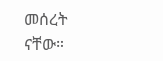መሰረት ናቸው።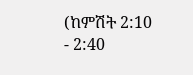(ከምሽት 2:10 - 2:40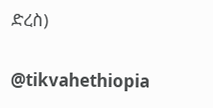ድረስ)

@tikvahethiopia